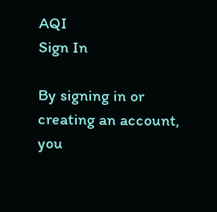AQI
Sign In

By signing in or creating an account, you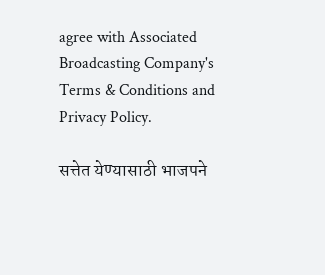agree with Associated Broadcasting Company's Terms & Conditions and Privacy Policy.

सत्तेत येण्यासाठी भाजपने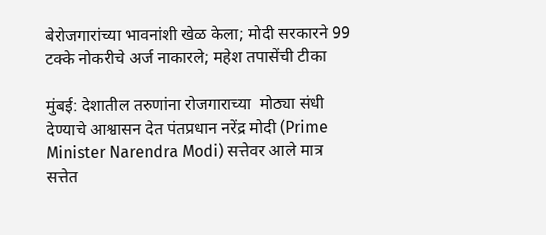बेरोजगारांच्या भावनांशी खेळ केला; मोदी सरकारने 99 टक्के नोकरीचे अर्ज नाकारले; महेश तपासेंची टीका

मुंबई: देशातील तरुणांना रोजगाराच्या  मोठ्या संधी देण्याचे आश्वासन देत पंतप्रधान नरेंद्र मोदी (Prime Minister Narendra Modi) सत्तेवर आले मात्र सत्तेत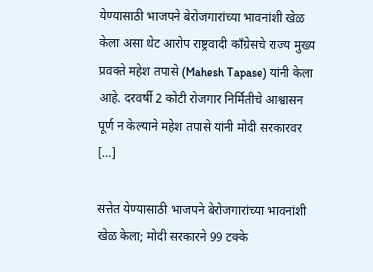येण्यासाठी भाजपने बेरोजगारांच्या भावनांशी खेळ केला असा थेट आरोप राष्ट्रवादी काँग्रेसचे राज्य मुख्य प्रवक्ते महेश तपासे (Mahesh Tapase) यांनी केला आहे. दरवर्षी 2 कोटी रोजगार निर्मितीचे आश्वासन पूर्ण न केल्याने महेश तपासे यांनी मोदी सरकारवर […]

सत्तेत येण्यासाठी भाजपने बेरोजगारांच्या भावनांशी खेळ केला; मोदी सरकारने 99 टक्के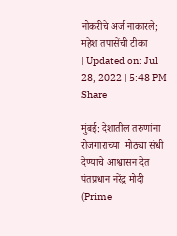नोकरीचे अर्ज नाकारले; महेश तपासेंची टीका
| Updated on: Jul 28, 2022 | 5:48 PM
Share

मुंबई: देशातील तरुणांना रोजगाराच्या  मोठ्या संधी देण्याचे आश्वासन देत पंतप्रधान नरेंद्र मोदी (Prime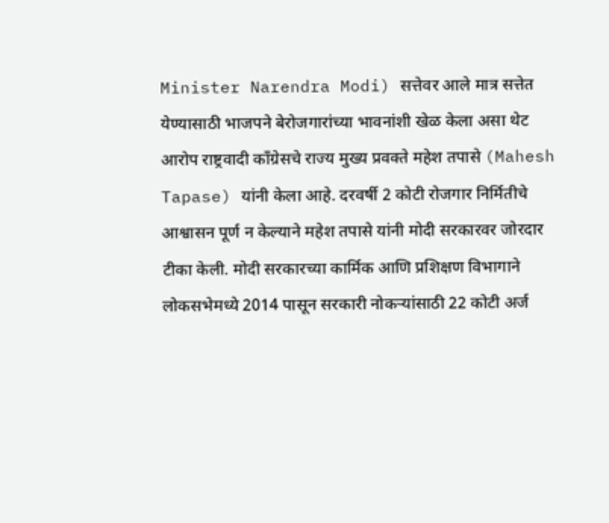Minister Narendra Modi) सत्तेवर आले मात्र सत्तेत येण्यासाठी भाजपने बेरोजगारांच्या भावनांशी खेळ केला असा थेट आरोप राष्ट्रवादी काँग्रेसचे राज्य मुख्य प्रवक्ते महेश तपासे (Mahesh Tapase) यांनी केला आहे. दरवर्षी 2 कोटी रोजगार निर्मितीचे आश्वासन पूर्ण न केल्याने महेश तपासे यांनी मोदी सरकारवर जोरदार टीका केली. मोदी सरकारच्या कार्मिक आणि प्रशिक्षण विभागाने लोकसभेमध्ये 2014 पासून सरकारी नोकऱ्यांसाठी 22 कोटी अर्ज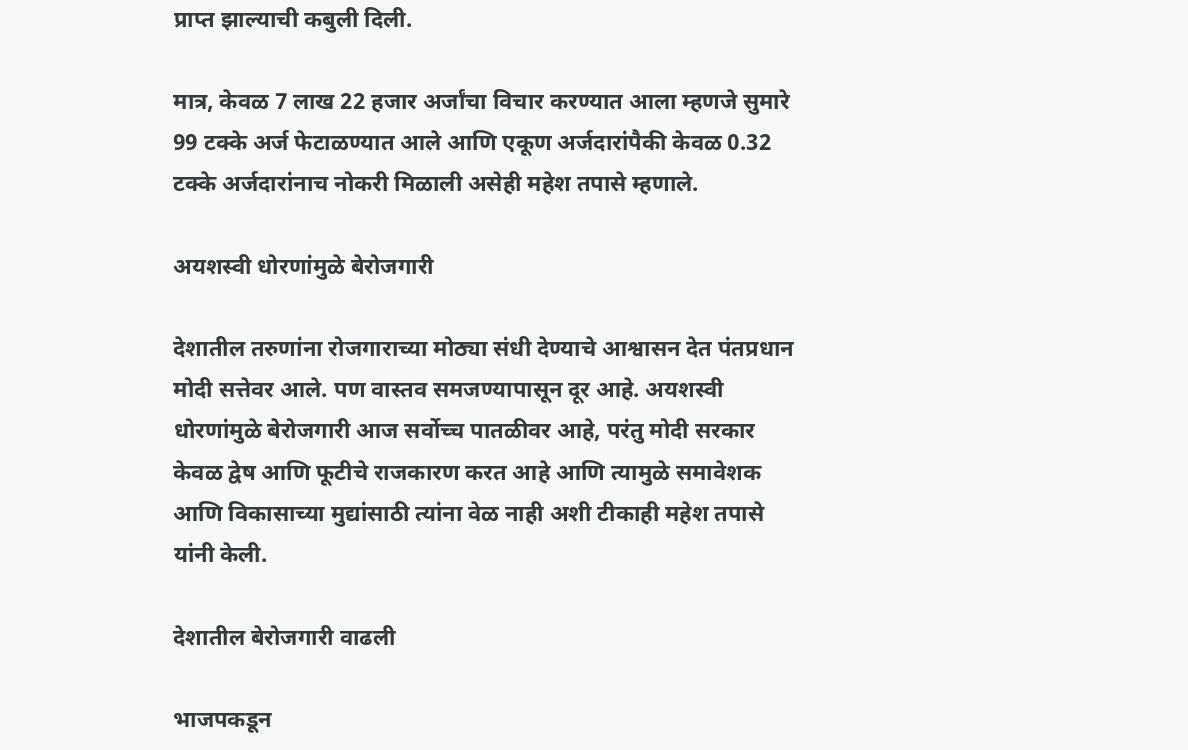प्राप्त झाल्याची कबुली दिली.

मात्र, केवळ 7 लाख 22 हजार अर्जांचा विचार करण्यात आला म्हणजे सुमारे 99 टक्के अर्ज फेटाळण्यात आले आणि एकूण अर्जदारांपैकी केवळ 0.32 टक्के अर्जदारांनाच नोकरी मिळाली असेही महेश तपासे म्हणाले.

अयशस्वी धोरणांमुळे बेरोजगारी

देशातील तरुणांना रोजगाराच्या मोठ्या संधी देण्याचे आश्वासन देत पंतप्रधान मोदी सत्तेवर आले. पण वास्तव समजण्यापासून दूर आहे. अयशस्वी धोरणांमुळे बेरोजगारी आज सर्वोच्च पातळीवर आहे, परंतु मोदी सरकार केवळ द्वेष आणि फूटीचे राजकारण करत आहे आणि त्यामुळे समावेशक आणि विकासाच्या मुद्यांसाठी त्यांना वेळ नाही अशी टीकाही महेश तपासे यांनी केली.

देशातील बेरोजगारी वाढली

भाजपकडून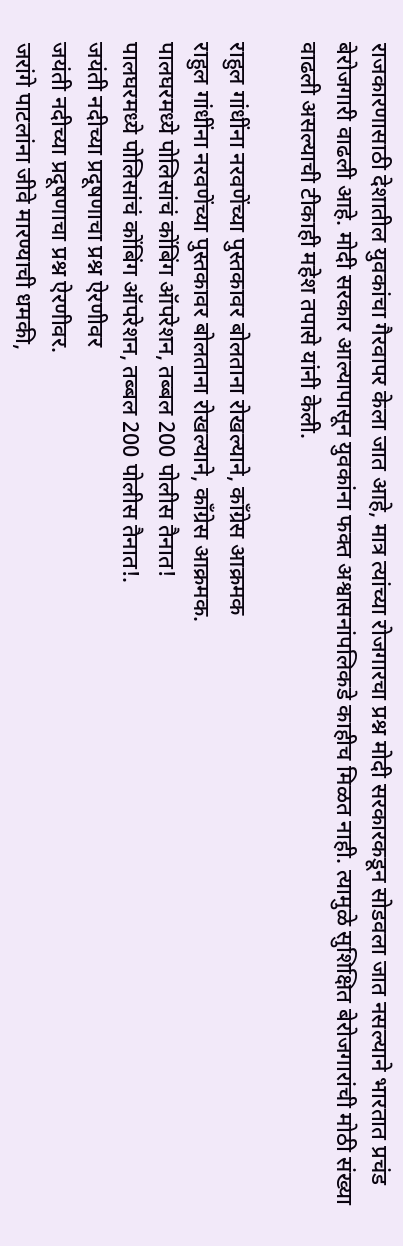राजकारणासाठी देशातील युवकांचा गैरवापर केला जात आहे, मात्र त्यांच्या रोजगारचा प्रश्न मोदी सरकारकडून सोडवला जात नसल्याने भारतात प्रचंड बेरोजगारी वाढली आहे. मोदी सरकार आल्यापासून युवकांना फक्त अश्वासनांपलिकडे काहीच मिळत नाही. त्यामुळे सुशिक्षित बेरोजगारांची मोठी संख्या वाढली असल्याची टीकाही महेश तपासे यांनी केली.

राहुल गांधींना नरवणेंच्या पुस्तकावर बोलताना रोखल्याने, काँग्रेस आक्रमक
राहुल गांधींना नरवणेंच्या पुस्तकावर बोलताना रोखल्याने, काँग्रेस आक्रमक.
पालघरमध्ये पोलिसांचं कोंबिंग ऑपरेशन, तब्बल 200 पोलीस तैनात!
पालघरमध्ये पोलिसांचं कोंबिंग ऑपरेशन, तब्बल 200 पोलीस तैनात!.
जयंती नदीच्या प्रदूषणाचा प्रश्न ऐरणीवर
जयंती नदीच्या प्रदूषणाचा प्रश्न ऐरणीवर.
जरांगे पाटलांना जीवे मारण्याची धमकी,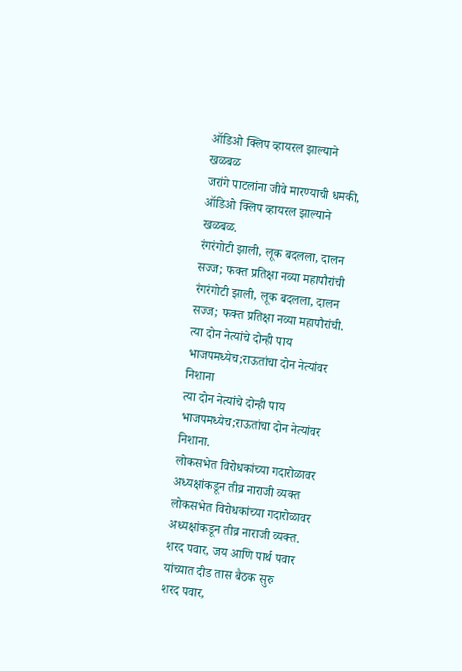ऑडिओ क्लिप व्हायरल झाल्याने खळबळ
जरांगे पाटलांना जीवे मारण्याची धमकी, ऑडिओ क्लिप व्हायरल झाल्याने खळबळ.
रंगरंगोटी झाली, लूक बदलला, दालन सज्ज; फक्त प्रतिक्षा नव्या महापौरांची
रंगरंगोटी झाली, लूक बदलला, दालन सज्ज; फक्त प्रतिक्षा नव्या महापौरांची.
त्या दोन नेत्यांचे दोन्ही पाय भाजपमध्येच;राऊतांचा दोन नेत्यांवर निशाना
त्या दोन नेत्यांचे दोन्ही पाय भाजपमध्येच;राऊतांचा दोन नेत्यांवर निशाना.
लोकसभेत विरोधकांच्या गदारोळावर अध्यक्षांकडून तीव्र नाराजी व्यक्त
लोकसभेत विरोधकांच्या गदारोळावर अध्यक्षांकडून तीव्र नाराजी व्यक्त.
शरद पवार, जय आणि पार्थ पवार यांच्यात दीड तास बैठक सुरु
शरद पवार,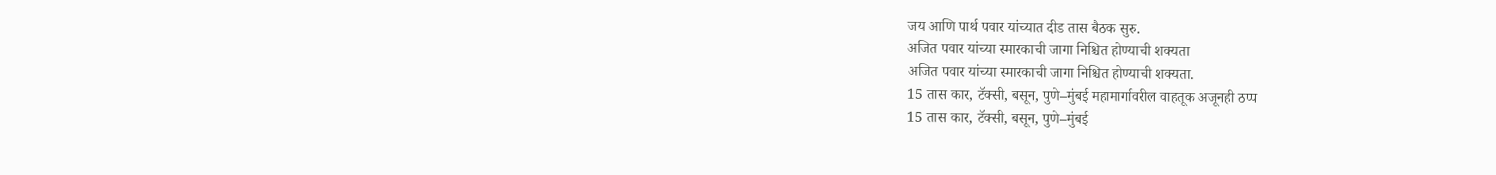जय आणि पार्थ पवार यांच्यात दीड तास बैठक सुरु.
अजित पवार यांच्या स्मारकाची जागा निश्चित होण्याची शक्यता
अजित पवार यांच्या स्मारकाची जागा निश्चित होण्याची शक्यता.
15 तास कार, टॅक्सी, बसून, पुणे–मुंबई महामार्गावरील वाहतूक अजूनही ठप्प
15 तास कार, टॅक्सी, बसून, पुणे–मुंबई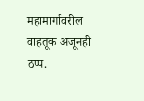महामार्गावरील वाहतूक अजूनही ठप्प.